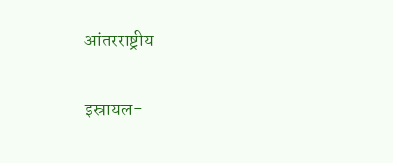आंतरराष्ट्रीय

इस्रायल-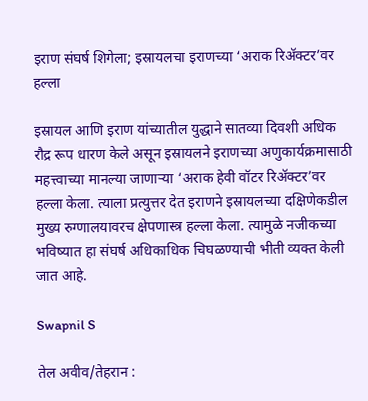इराण संघर्ष शिगेला; इस्रायलचा इराणच्या ‘अराक रिॲक्टर’वर हल्ला

इस्रायल आणि इराण यांच्यातील युद्धाने सातव्या दिवशी अधिक रौद्र रूप धारण केले असून इस्रायलने इराणच्या अणुकार्यक्रमासाठी महत्त्वाच्या मानल्या जाणाऱ्या ‘अराक हेवी वॉटर रिॲक्टर’वर हल्ला केला. त्याला प्रत्युत्तर देत इराणने इस्रायलच्या दक्षिणेकडील मुख्य रुग्णालयावरच क्षेपणास्त्र हल्ला केला. त्यामुळे नजीकच्या भविष्यात हा संघर्ष अधिकाधिक चिघळण्याची भीती व्यक्त केली जात आहे.

Swapnil S

तेल अवीव/तेहरान :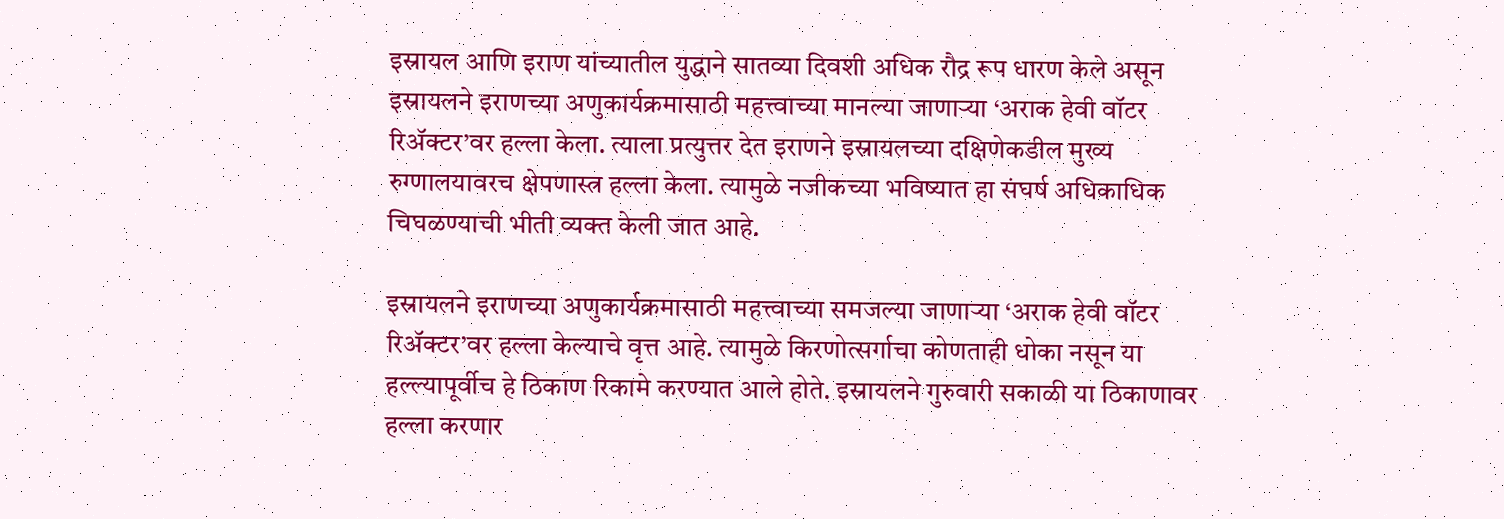इस्रायल आणि इराण यांच्यातील युद्धाने सातव्या दिवशी अधिक रौद्र रूप धारण केले असून इस्रायलने इराणच्या अणुकार्यक्रमासाठी महत्त्वाच्या मानल्या जाणाऱ्या ‘अराक हेवी वॉटर रिॲक्टर’वर हल्ला केला. त्याला प्रत्युत्तर देत इराणने इस्रायलच्या दक्षिणेकडील मुख्य रुग्णालयावरच क्षेपणास्त्र हल्ला केला. त्यामुळे नजीकच्या भविष्यात हा संघर्ष अधिकाधिक चिघळण्याची भीती व्यक्त केली जात आहे.

इस्रायलने इराणच्या अणुकार्यक्रमासाठी महत्त्वाच्या समजल्या जाणाऱ्या ‘अराक हेवी वॉटर रिॲक्टर’वर हल्ला केल्याचे वृत्त आहे. त्यामुळे किरणोत्सर्गाचा कोणताही धोका नसून या हल्ल्यापूर्वीच हे ठिकाण रिकामे करण्यात आले होते. इस्रायलने गुरुवारी सकाळी या ठिकाणावर हल्ला करणार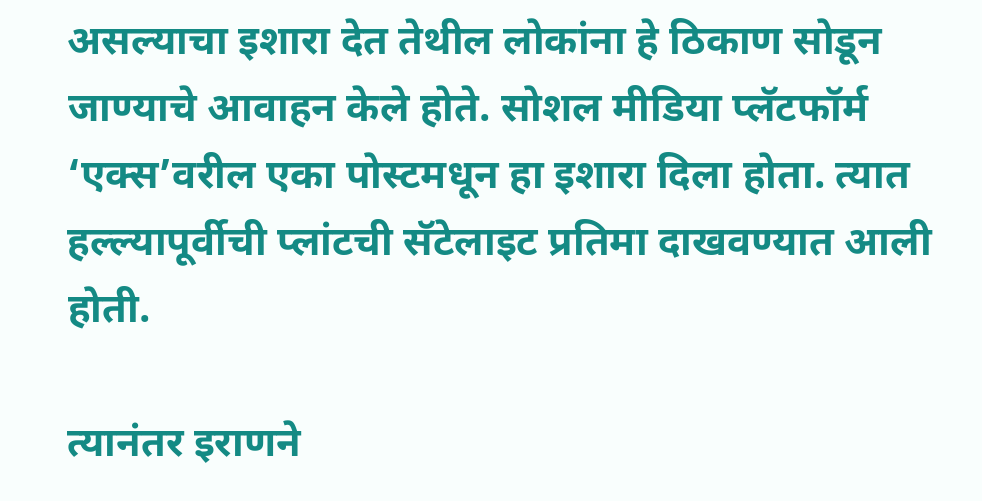असल्याचा इशारा देत तेथील लोकांना हे ठिकाण सोडून जाण्याचे आवाहन केले होते. सोशल मीडिया प्लॅटफॉर्म ‘एक्स’वरील एका पोस्टमधून हा इशारा दिला होता. त्यात हल्ल्यापूर्वीची प्लांटची सॅटेलाइट प्रतिमा दाखवण्यात आली होती.

त्यानंतर इराणने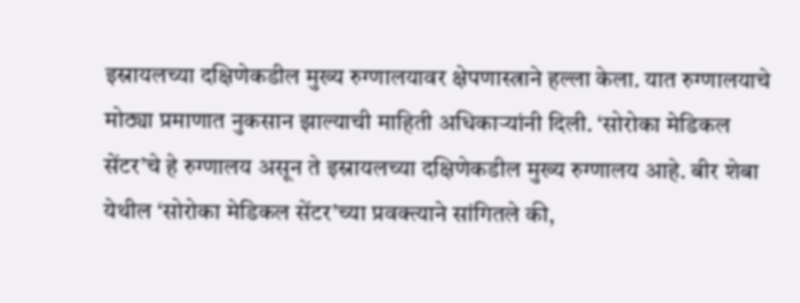इस्रायलच्या दक्षिणेकडील मुख्य रुग्णालयावर क्षेपणास्त्राने हल्ला केला. यात रुग्णालयाचे मोठ्या प्रमाणात नुकसान झाल्याची माहिती अधिकाऱ्यांनी दिली. ‘सोरोका मेडिकल सेंटर’चे हे रुग्णालय असून ते इस्रायलच्या दक्षिणेकडील मुख्य रुग्णालय आहे. बीर शेबा येथील ‘सोरोका मेडिकल सेंटर’च्या प्रवक्त्याने सांगितले की,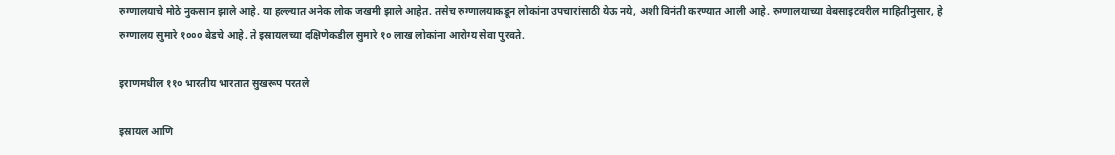रुग्णालयाचे मोठे नुकसान झाले आहे. या हल्ल्यात अनेक लोक जखमी झाले आहेत. तसेच रुग्णालयाकडून लोकांना उपचारांसाठी येऊ नये, अशी विनंती करण्यात आली आहे. रुग्णालयाच्या वेबसाइटवरील माहितीनुसार, हे रुग्णालय सुमारे १००० बेडचे आहे. ते इस्रायलच्या दक्षिणेकडील सुमारे १० लाख लोकांना आरोग्य सेवा पुरवते.

इराणमधील ११० भारतीय भारतात सुखरूप परतले

इस्रायल आणि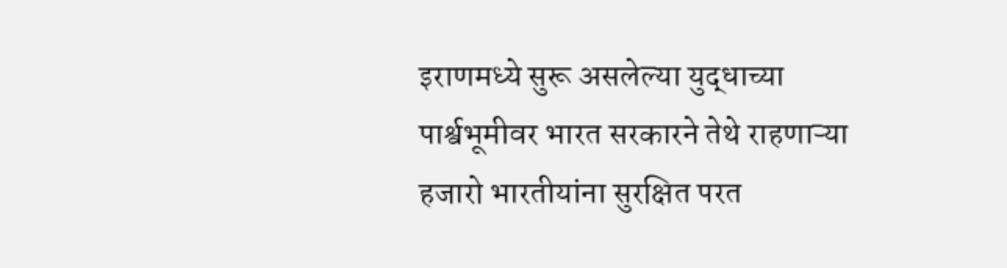इराणमध्ये सुरू असलेल्या युद्धाच्या पार्श्वभूमीवर भारत सरकारने तेथे राहणाऱ्या हजारो भारतीयांना सुरक्षित परत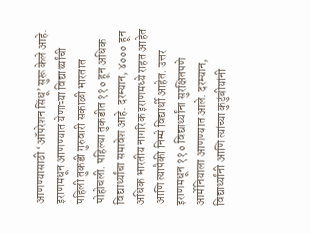आणण्‍यासाठी ‘ऑपरेशन सिंधू’ सुरू केले आहे. इराणमधून आणण्यात येणाऱ्या विद्यार्थ्यांची पहिली तुकडी गुरुवारी सकाळी भारतात पोहोचली. पहिल्या तुकडीत ११० हून अधिक विद्यार्थ्यांचा समावेश आहे. दरम्‍यान, ४००० हून अधिक भारतीय नागरिक इराणमध्ये राहत आहेत आणि त्यापैकी निम्मे विद्यार्थी आहेत. उत्तर इराणमधून ११० विद्यार्थ्यांना सुरक्षितपणे आर्मेनियाला आणण्यात आले. दरम्‍यान, विद्यार्थ्यांनी आणि त्यांच्या कुटुंबीयांनी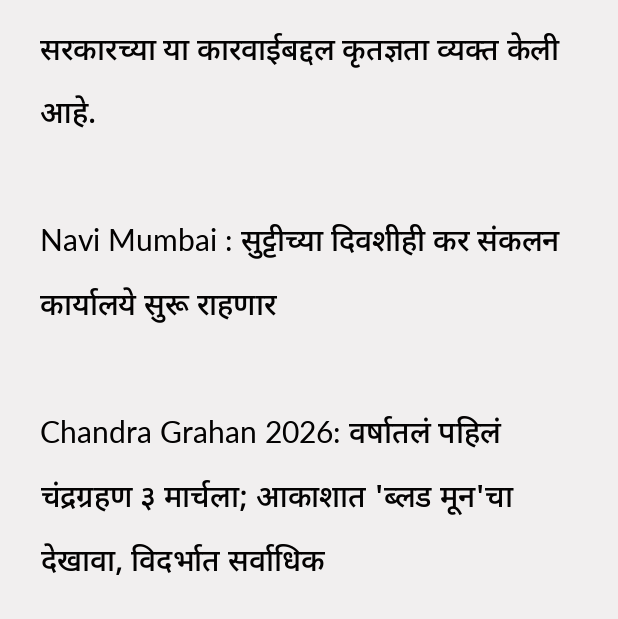सरकारच्या या कारवाईबद्दल कृतज्ञता व्यक्त केली आहे.

Navi Mumbai : सुट्टीच्या दिवशीही कर संकलन कार्यालये सुरू राहणार

Chandra Grahan 2026: वर्षातलं पहिलं चंद्रग्रहण ३ मार्चला; आकाशात 'ब्लड मून'चा देखावा, विदर्भात सर्वाधिक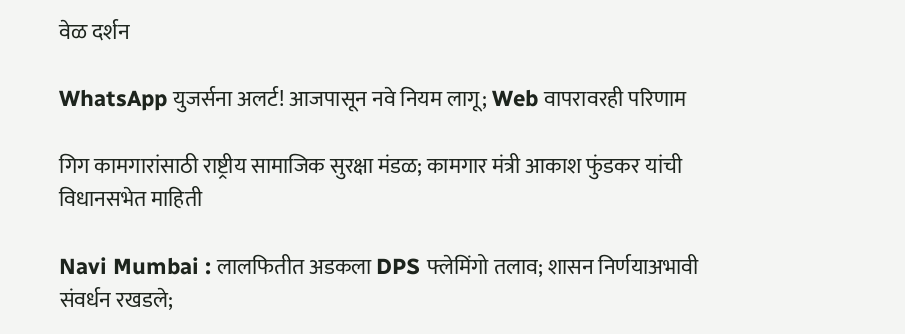वेळ दर्शन

WhatsApp युजर्सना अलर्ट! आजपासून नवे नियम लागू; Web वापरावरही परिणाम

गिग कामगारांसाठी राष्ट्रीय सामाजिक सुरक्षा मंडळ; कामगार मंत्री आकाश फुंडकर यांची विधानसभेत माहिती

Navi Mumbai : लालफितीत अडकला DPS फ्लेमिंगो तलाव; शासन निर्णयाअभावी संवर्धन रखडले;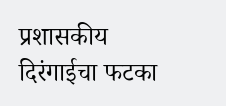प्रशासकीय दिरंगाईचा फटका